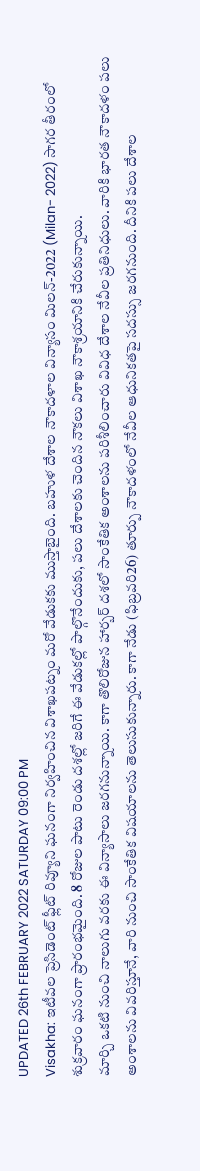UPDATED 26th FEBRUARY 2022 SATURDAY 09:00 PM
Visakha: ఇటీవల ప్రెసిడెంట్ ఫ్లీట్ రివ్యూని ఘనంగా నిర్వహించిన విశాఖపట్నం మరో వేడుకకు ముస్తాబైంది. బహుళ దేశాల నౌకాదళాల విన్యాసం మిలన్-2022 (Milan- 2022) సాగర తీరంలో శుక్రవారం ఘనంగా ప్రారంభమైంది. 8 రోజుల పాటు రెండు దశల్లో జరిగే ఈ వేడుకల్లో పాల్గొనేందుకు, పలు దేశాలకు చెందిన నౌకలు విశాఖ నౌకాశ్రయానికి చేరుకున్నాయి.
మార్చి ఒకటి నుంచి నాలుగు వరకు ఈ విన్యాసాలు జరగనున్నాయి. కాగా తొలిరోజున హార్బర్ దశలో సాంకేతిక అంశాలను పరిశీలించారు వివిధ దేశాల నేవీల ప్రతినిధులు. వారికి భారత నౌకాదళం పలు అంశాలను వివరిస్తూనే, వారి నుంచి సాంకేతిక విషయాలను తెలుసుకున్నారు. కాగా నేడు (ఫిబ్రవరి26) తూర్పు నౌకాదళంలో నేవీల ఆధునికతపై సదస్సు జరగనుంది. దీనికి పలు దేశాల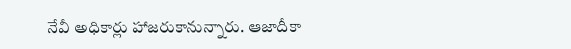నేవీ అధికార్లు హాజరుకానున్నారు. ఆజాదీకా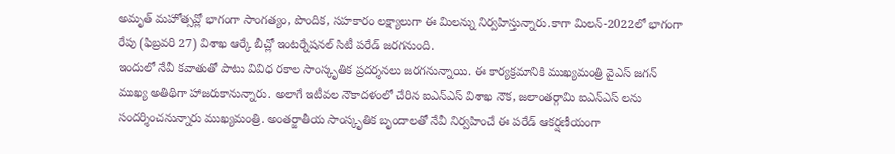అమృత్ మహోత్సవ్లో భాగంగా సాంగత్యం, పొందిక, సహకారం లక్ష్యాలుగా ఈ మిలన్ను నిర్వహిస్తున్నారు.కాగా మిలన్-2022లో భాగంగా రేపు (ఫిబ్రవరి 27) విశాఖ ఆర్కే బీచ్లో ఇంటర్నేషనల్ సిటీ పరేడ్ జరగనుంది.
ఇందులో నేవీ కవాతుతో పాటు వివిధ రకాల సాంస్కృతిక ప్రదర్శనలు జరగనున్నాయి. ఈ కార్యక్రమానికి ముఖ్యమంత్రి వైఎస్ జగన్ ముఖ్య అతిథిగా హాజరుకానున్నారు. అలాగే ఇటీవల నౌకాదళంలో చేరిన ఐఎన్ఎస్ విశాఖ నౌక, జలాంతర్గామి ఐఎన్ఎస్ లను సందర్శించనున్నారు ముఖ్యమంత్రి. అంతర్జాతీయ సాంస్కృతిక బృందాలతో నేవీ నిర్వహించే ఈ పరేడ్ ఆకర్షణీయంగా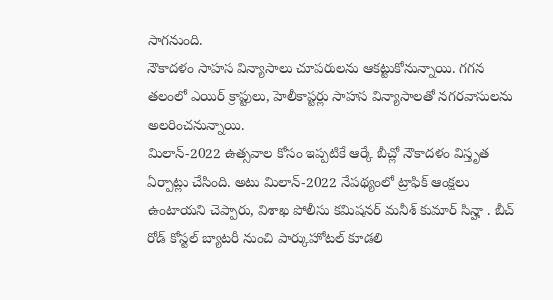సాగనుంది.
నౌకాదళం సాహస విన్యాసాలు చూపరులను ఆకట్టుకోనున్నాయి. గగన తలంలో ఎయిర్ క్రాప్టులు, హెలీకాప్టర్లు సాహస విన్యాసాలతో నగరవాసులను అలరించనున్నాయి.
మిలాన్-2022 ఉత్సవాల కోసం ఇప్పటికే ఆర్కే బీచ్లో నౌకాదళం విస్తృత ఏర్పాట్లు చేసింది. అటు మిలాన్-2022 నేపథ్యంలో ట్రాఫిక్ ఆంక్షలు ఉంటాయని చెప్పారు, విశాఖ పోలీసు కమిషనర్ మనీశ్ కుమార్ సిన్హా . బీచ్ రోడ్ కోస్టల్ బ్యాటరీ నుంచి పార్కుహోటల్ కూడలి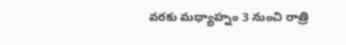వరకు మధ్యాహ్నం 3 నుంచి రాత్రి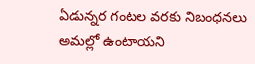ఏడున్నర గంటల వరకు నిబంధనలు అమల్లో ఉంటాయని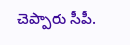చెప్పారు సీపీ.